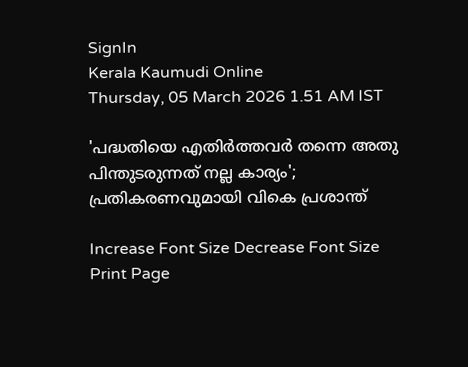SignIn
Kerala Kaumudi Online
Thursday, 05 March 2026 1.51 AM IST

'പദ്ധതിയെ എതിർത്തവർ തന്നെ അതു പിന്തുടരുന്നത് നല്ല കാര്യം'; പ്രതികരണവുമായി വികെ പ്രശാന്ത്

Increase Font Size Decrease Font Size Print Page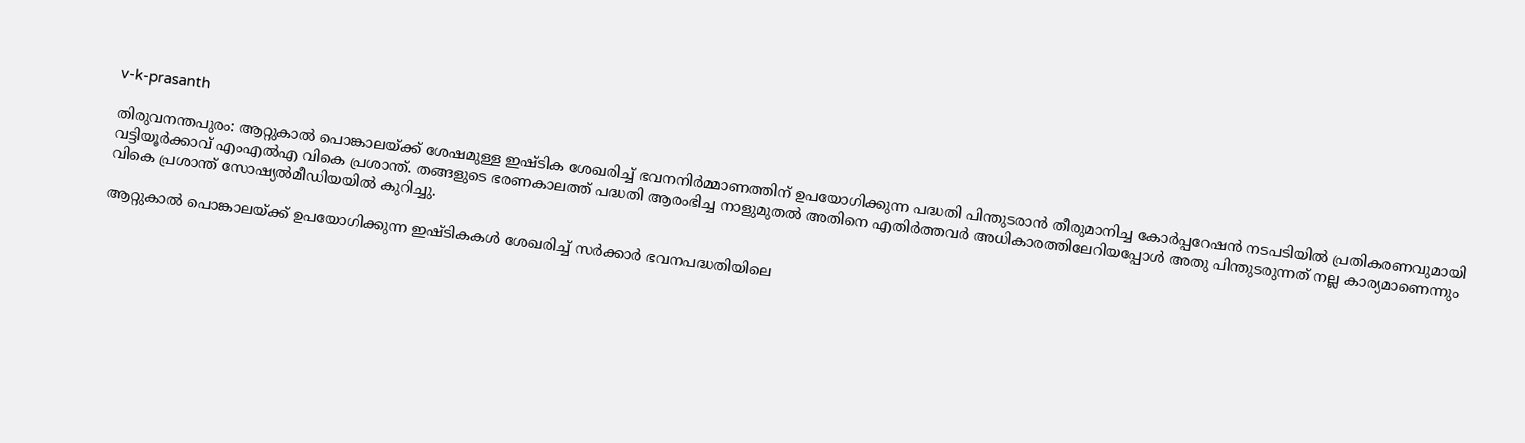v-k-prasanth

തിരുവനന്തപുരം: ആറ്റുകാൽ പൊങ്കാലയ്‌ക്ക് ശേഷമുള്ള ഇഷ്‌ടിക ശേഖരിച്ച് ഭവനനിർമ്മാണത്തിന് ഉപയോഗിക്കുന്ന പദ്ധതി പിന്തുടരാൻ തീരുമാനിച്ച കോർപ്പറേഷൻ നടപടിയിൽ പ്രതികരണവുമായി വട്ടിയൂർക്കാവ് എംഎൽഎ വികെ പ്രശാന്ത്. തങ്ങളുടെ ഭരണകാലത്ത് പദ്ധതി ആരംഭിച്ച നാളുമുതൽ അതിനെ എതിർത്തവർ അധികാരത്തിലേറിയപ്പോൾ അതു പിന്തുടരുന്നത് നല്ല കാര്യമാണെന്നും വികെ പ്രശാന്ത് സോഷ്യൽമീഡിയയിൽ കുറിച്ചു.

ആറ്റുകാൽ പൊങ്കാലയ്‌ക്ക് ഉപയോഗിക്കുന്ന ഇഷ്‌ടികകൾ ശേഖരിച്ച് സർക്കാർ ഭവനപദ്ധതിയിലെ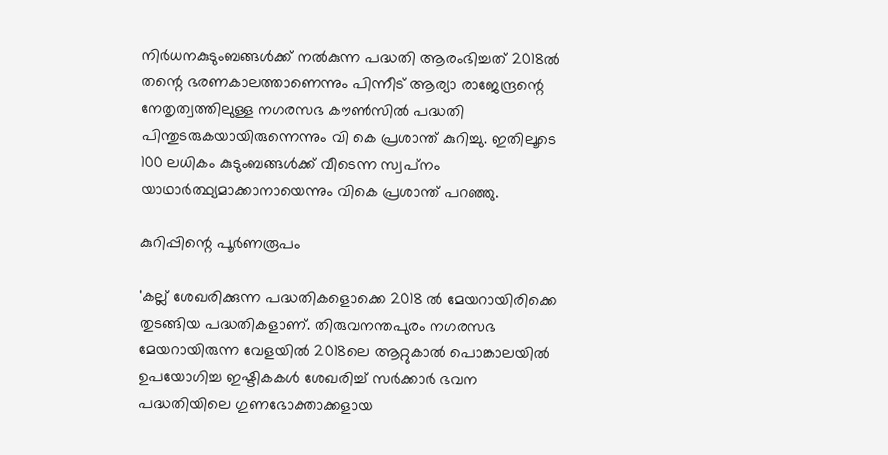നിർധനകുടുംബങ്ങൾക്ക് നൽകുന്ന പദ്ധതി ആരംഭിച്ചത് 2018ൽ തന്റെ ഭരണകാലത്താണെന്നും പിന്നീട് ആര്യാ രാജേന്ദ്രന്റെ നേതൃത്വത്തിലുള്ള നഗരസഭ കൗൺസിൽ പദ്ധതി പിന്തുടരുകയായിരുന്നെന്നും വി കെ പ്രശാന്ത് കുറിച്ചു. ഇതിലൂടെ 100 ലധികം കുടുംബങ്ങൾക്ക് വീടെന്ന സ്വപ്‌നം യാഥാർത്ഥ്യമാക്കാനായെന്നും വികെ പ്രശാന്ത് പറഞ്ഞു.

കുറിപ്പിന്റെ പൂർണരൂപം

'കല്ല് ശേഖരിക്കുന്ന പദ്ധതികളൊക്കെ 2018 ൽ മേയറായിരിക്കെ തുടങ്ങിയ പദ്ധതികളാണ്. തിരുവനന്തപുരം നഗരസഭ മേയറായിരുന്ന വേളയിൽ 2018ലെ ആറ്റുകാൽ പൊങ്കാലയിൽ ഉപയോഗിച്ച ഇഷ്ടികകൾ ശേഖരിച്ച് സർക്കാർ ഭവന പദ്ധതിയിലെ ഗുണഭോക്താക്കളായ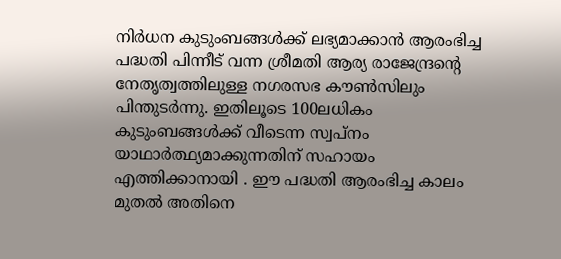നിർധന കുടുംബങ്ങൾക്ക് ലഭ്യമാക്കാൻ ആരംഭിച്ച പദ്ധതി പിന്നീട് വന്ന ശ്രീമതി ആര്യ രാജേന്ദ്രന്റെ നേതൃത്വത്തിലുള്ള നഗരസഭ കൗൺസിലും പിന്തുടർന്നു. ഇതിലൂടെ 100ലധികം കുടുംബങ്ങൾക്ക് വീടെന്ന സ്വപ്നം യാഥാർത്ഥ്യമാക്കുന്നതിന് സഹായം എത്തിക്കാനായി . ഈ പദ്ധതി ആരംഭിച്ച കാലം മുതൽ അതിനെ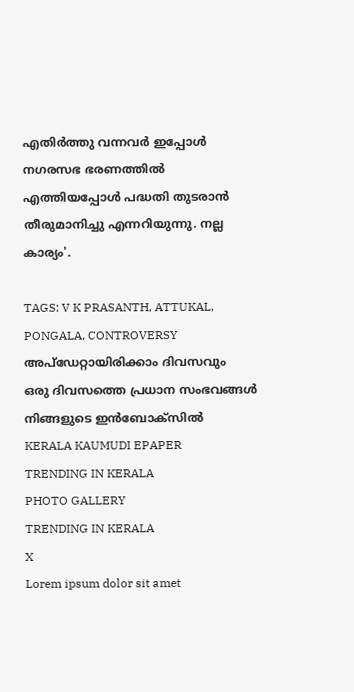എതിർത്തു വന്നവർ ഇപ്പോൾ നഗരസഭ ഭരണത്തിൽ എത്തിയപ്പോൾ പദ്ധതി തുടരാൻ തീരുമാനിച്ചു എന്നറിയുന്നു. നല്ല കാര്യം'.

TAGS: V K PRASANTH, ATTUKAL, PONGALA, CONTROVERSY
അപ്ഡേറ്റായിരിക്കാം ദിവസവും
ഒരു ദിവസത്തെ പ്രധാന സംഭവങ്ങൾ നിങ്ങളുടെ ഇൻബോക്സിൽ
KERALA KAUMUDI EPAPER
TRENDING IN KERALA
PHOTO GALLERY
TRENDING IN KERALA
X
Lorem ipsum dolor sit amet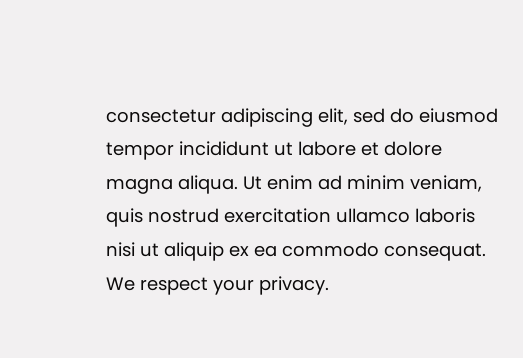consectetur adipiscing elit, sed do eiusmod tempor incididunt ut labore et dolore magna aliqua. Ut enim ad minim veniam, quis nostrud exercitation ullamco laboris nisi ut aliquip ex ea commodo consequat.
We respect your privacy.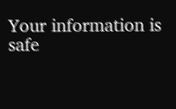Your information is safe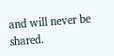and will never be shared.